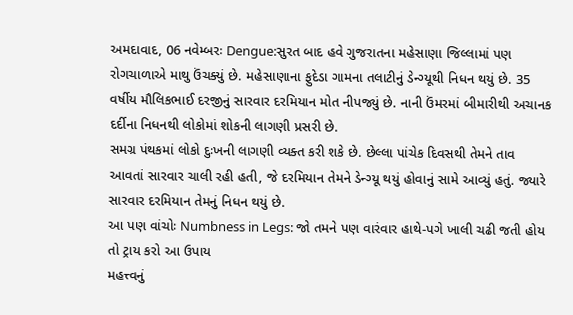અમદાવાદ, 06 નવેમ્બરઃ Dengue:સુરત બાદ હવે ગુજરાતના મહેસાણા જિલ્લામાં પણ રોગચાળાએ માથુ ઉંચક્યું છે. મહેસાણાના ફુદેડા ગામના તલાટીનું ડેન્ગ્યૂથી નિધન થયું છે. 35 વર્ષીય મૌલિકભાઈ દરજીનું સારવાર દરમિયાન મોત નીપજ્યું છે. નાની ઉંમરમાં બીમારીથી અચાનક દર્દીના નિધનથી લોકોમાં શોકની લાગણી પ્રસરી છે.
સમગ્ર પંથકમાં લોકો દુઃખની લાગણી વ્યક્ત કરી શકે છે. છેલ્લા પાંચેક દિવસથી તેમને તાવ આવતાં સારવાર ચાલી રહી હતી, જે દરમિયાન તેમને ડેન્ગ્યૂ થયું હોવાનું સામે આવ્યું હતું. જ્યારે સારવાર દરમિયાન તેમનું નિધન થયું છે.
આ પણ વાંચોઃ Numbness in Legs: જો તમને પણ વારંવાર હાથે-પગે ખાલી ચઢી જતી હોય તો ટ્રાય કરો આ ઉપાય
મહત્ત્વનું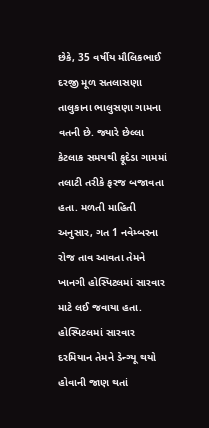છેકે, 35 વર્ષીય મૌલિકભાઈ દરજી મૂળ સતલાસણા તાલુકાના ભાલુસણા ગામના વતની છે. જ્યારે છેલ્લા કેટલાક સમયથી ફૂદેડા ગામમાં તલાટી તરીકે ફરજ બજાવતા હતા. મળતી માહિતી અનુસાર, ગત 1 નવેમ્બરના રોજ તાવ આવતા તેમને ખાનગી હોસ્પિટલમાં સારવાર માટે લઈ જવાયા હતા.
હોસ્પિટલમાં સારવાર દરમિયાન તેમને ડેન્ગ્યૂ થયો હોવાની જાણ થતાં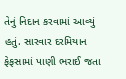તેનું નિદાન કરવામાં આવ્યું હતું. સારવાર દરમિયાન ફેફસામાં પાણી ભરાઈ જતા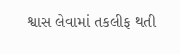શ્વાસ લેવામાં તકલીફ થતી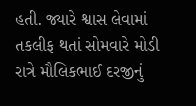હતી. જ્યારે શ્વાસ લેવામાં તકલીફ થતાં સોમવારે મોડી રાત્રે મૌલિકભાઈ દરજીનું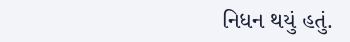નિધન થયું હતું.